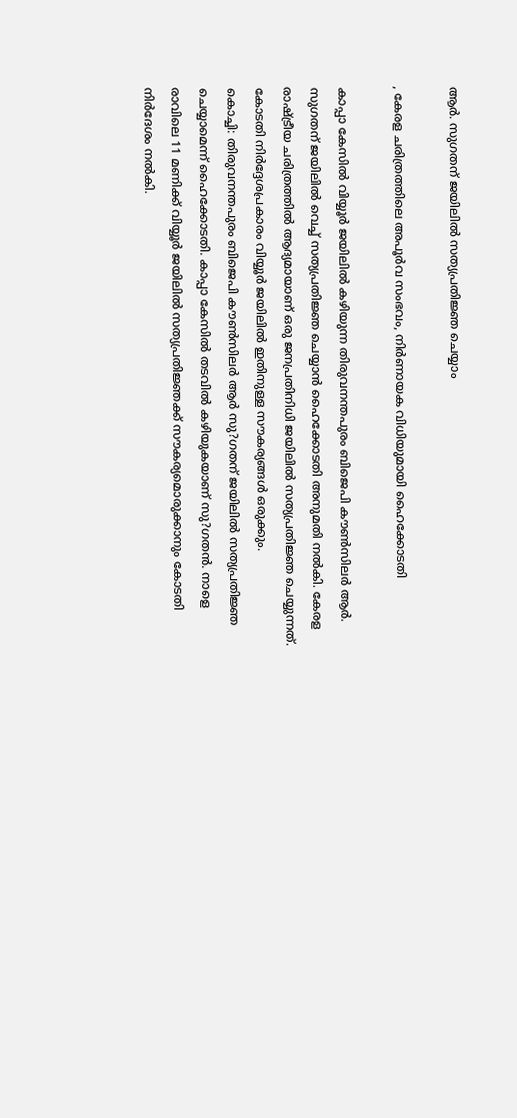ആര്‍. സുഗതന് ജയിലില്‍ സത്യപ്രതിജ്ഞ ചെയ്യാം

, കേരള ചരിത്രത്തിലെ അപൂര്‍വ സംഭവം, നിര്‍ണായക വിധിയുമായി ഹൈക്കോടതി

കാപ്പാ കേസില്‍ വിയ്യൂര്‍ ജയിലില്‍ കഴിയുന്ന തിരുവനന്തപുരം ബിജെപി കൗണ്‍സിലര്‍ ആര്‍. സുഗതന് ജയിലില്‍ വെച്ച് സത്യപ്രതിജ്ഞ ചെയ്യാന്‍ ഹൈക്കോടതി അനുമതി നല്‍കി. കേരള രാഷ്ട്രീയ ചരിത്രത്തില്‍ ആദ്യമായാണ് ഒരു ജനപ്രതിനിധി ജയിലില്‍ സത്യപ്രതിജ്ഞ ചെയ്യുന്നത്. കോടതി നിര്‍ദ്ദേശപ്രകാരം വിയ്യൂര്‍ ജയിലില്‍ ഇതിനുള്ള സൗകര്യങ്ങള്‍ ഒരുക്കും.
കൊച്ചി: തിരുവനന്തപുരം ബിജെപി കൗണ്‍സിലര്‍ ആര്‍ സു?ഗതന് ജയിലില്‍ സത്യപ്രതിജ്ഞ ചെയ്യാമെന്ന് ഹൈക്കോടതി. കാപ്പാ കേസില്‍ തടവില്‍ കഴിയുകയാണ് സു?ഗതന്‍. നാളെ രാവിലെ 11 മണിക്ക് വിയ്യൂര്‍ ജയിലില്‍ സത്യപ്രതിജ്ഞക്ക് സൗകര്യമൊരുക്കാനും കോടതി നിര്‍ദേശം നല്‍കി.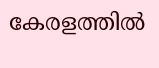കേരളത്തില്‍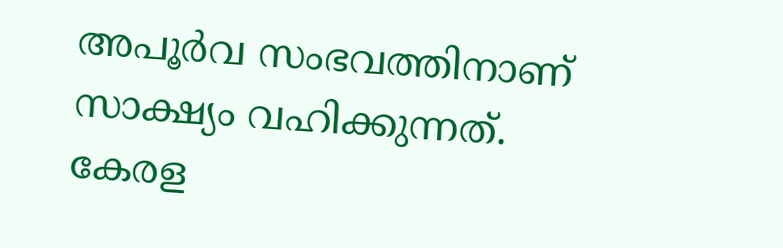അപൂര്‍വ സംഭവത്തിനാണ് സാക്ഷ്യം വഹിക്കുന്നത്. കേരള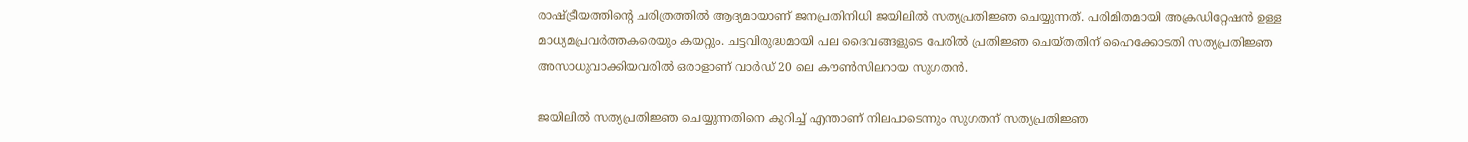രാഷ്ട്രീയത്തിന്റെ ചരിത്രത്തില്‍ ആദ്യമായാണ് ജനപ്രതിനിധി ജയിലില്‍ സത്യപ്രതിജ്ഞ ചെയ്യുന്നത്. പരിമിതമായി അക്രഡിറ്റേഷന്‍ ഉള്ള മാധ്യമപ്രവര്‍ത്തകരെയും കയറ്റും. ചട്ടവിരുദ്ധമായി പല ദൈവങ്ങളുടെ പേരില്‍ പ്രതിജ്ഞ ചെയ്തതിന് ഹൈക്കോടതി സത്യപ്രതിജ്ഞ അസാധുവാക്കിയവരില്‍ ഒരാളാണ് വാര്‍ഡ് 20 ലെ കൗണ്‍സിലറായ സുഗതന്‍.

ജയിലില്‍ സത്യപ്രതിജ്ഞ ചെയ്യുന്നതിനെ കുറിച്ച് എന്താണ് നിലപാടെന്നും സുഗതന് സത്യപ്രതിജ്ഞ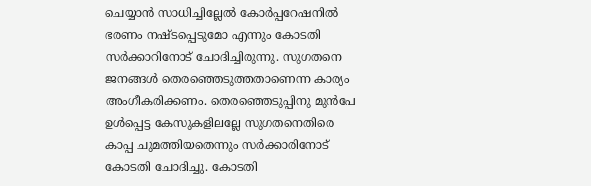ചെയ്യാന്‍ സാധിച്ചില്ലേല്‍ കോര്‍പ്പറേഷനില്‍ ഭരണം നഷ്ടപ്പെടുമോ എന്നും കോടതി സര്‍ക്കാറിനോട് ചോദിച്ചിരുന്നു. സുഗതനെ ജനങ്ങള്‍ തെരഞ്ഞെടുത്തതാണെന്ന കാര്യം അംഗീകരിക്കണം. തെരഞ്ഞെടുപ്പിനു മുന്‍പേ ഉള്‍പ്പെട്ട കേസുകളിലല്ലേ സുഗതനെതിരെ കാപ്പ ചുമത്തിയതെന്നും സര്‍ക്കാരിനോട് കോടതി ചോദിച്ചു. കോടതി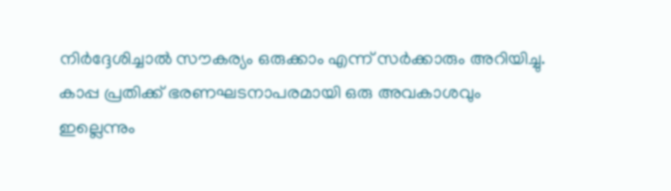നിര്‍ദ്ദേശിച്ചാല്‍ സൗകര്യം ഒരുക്കാം എന്ന് സര്‍ക്കാരും അറിയിച്ചു. കാപ്പ പ്രതിക്ക് ഭരണഘടനാപരമായി ഒരു അവകാശവും ഇല്ലെന്നും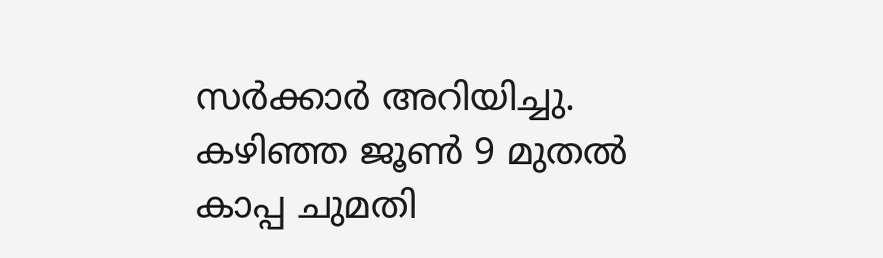സര്‍ക്കാര്‍ അറിയിച്ചു. കഴിഞ്ഞ ജൂണ്‍ 9 മുതല്‍ കാപ്പ ചുമതി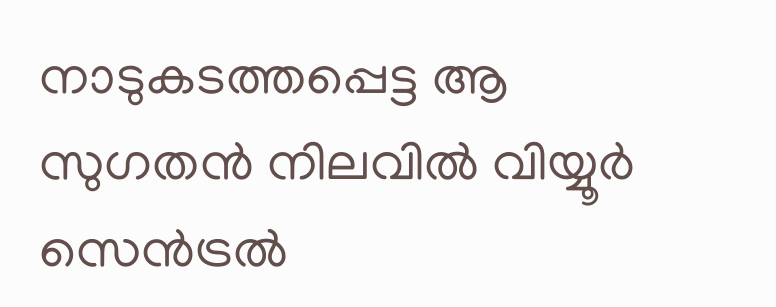നാടുകടത്തപ്പെട്ട ആ സുഗതന്‍ നിലവില്‍ വിയ്യൂര്‍ സെന്‍ട്രല്‍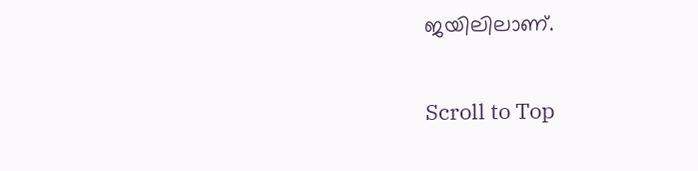ജയിലിലാണ്.

Scroll to Top